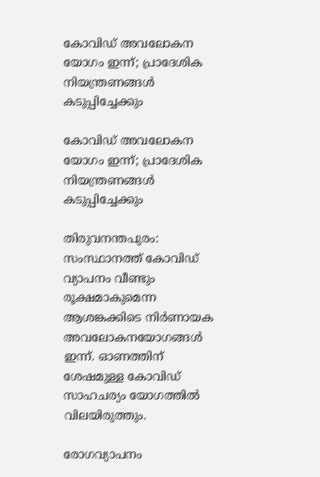കോവിഡ് അവലോകന യോഗം ഇന്ന്; പ്രാദേശിക നിയന്ത്രണങ്ങള്‍ കടുപ്പിച്ചേക്കും

കോവിഡ് അവലോകന യോഗം ഇന്ന്; പ്രാദേശിക നിയന്ത്രണങ്ങള്‍ കടുപ്പിച്ചേക്കും

തിരുവനന്തപുരം: സംസ്ഥാനത്ത് കോവിഡ് വ്യാപനം വീണ്ടും രൂക്ഷമാകുമെന്ന ആശങ്കക്കിടെ നിര്‍ണായക അവലോകനയോഗങ്ങള്‍ ഇന്ന്. ഓണത്തിന് ശേഷമുള്ള കോവിഡ് സാഹചര്യം യോഗത്തിൽ വിലയിരുത്തും.

രോഗവ്യാപനം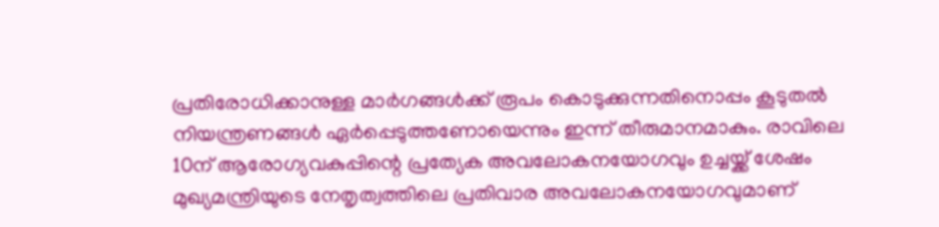പ്രതിരോധിക്കാനുള്ള മാര്‍ഗങ്ങള്‍ക്ക് രൂപം കൊടുക്കുന്നതിനൊപ്പം കൂടുതല്‍ നിയന്ത്രണങ്ങള്‍ ഏര്‍പ്പെടുത്തണോയെന്നും ഇന്ന് തീരുമാനമാകും. രാവിലെ 10ന് ആരോഗ്യവകുപ്പിന്റെ പ്രത്യേക അവലോകനയോഗവും ഉച്ചയ്ക്ക് ശേഷം മുഖ്യമന്ത്രിയുടെ നേതൃത്വത്തിലെ പ്രതിവാര അവലോകനയോഗവുമാണ്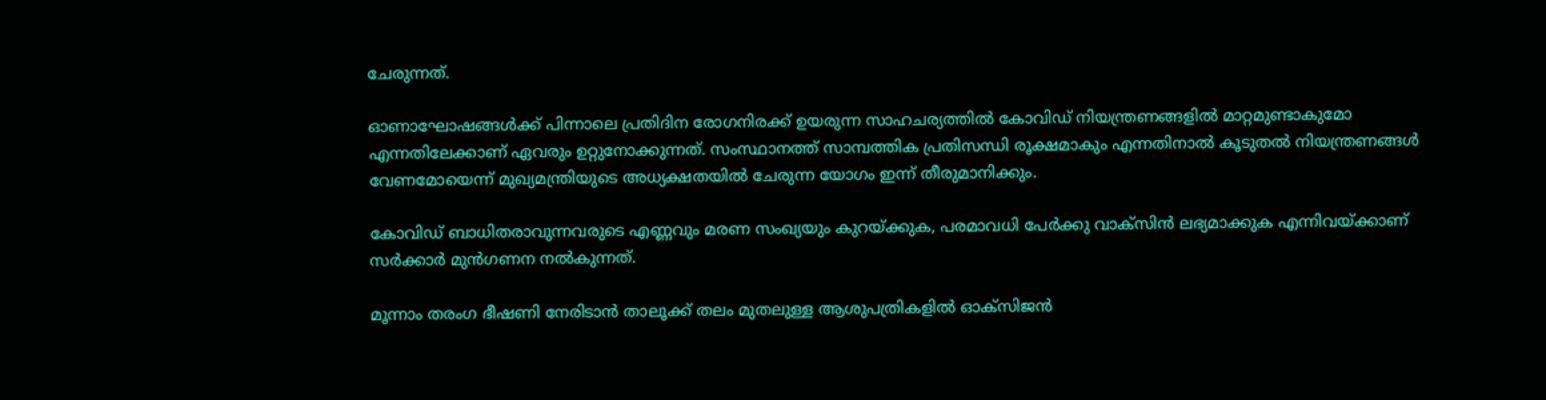ചേരുന്നത്.

ഓണാഘോഷങ്ങള്‍ക്ക് പിന്നാലെ പ്രതിദിന രോഗനിരക്ക് ഉയരുന്ന സാഹചര്യത്തില്‍ കോവിഡ് നിയന്ത്രണങ്ങളില്‍ മാറ്റമുണ്ടാകുമോ എന്നതിലേക്കാണ് ഏവരും ഉറ്റുനോക്കുന്നത്. സംസ്ഥാനത്ത് സാമ്പത്തിക പ്രതിസന്ധി രൂക്ഷമാകും എന്നതിനാല്‍ കൂടുതല്‍ നിയന്ത്രണങ്ങള്‍ വേണമോയെന്ന് മുഖ്യമന്ത്രിയുടെ അധ്യക്ഷതയില്‍ ചേരുന്ന യോഗം ഇന്ന് തീരുമാനിക്കും.

കോവിഡ് ബാധിതരാവുന്നവരുടെ എണ്ണവും മരണ സംഖ്യയും കുറയ്ക്കുക, പരമാവധി പേര്‍ക്കു വാക്സിന്‍ ലഭ്യമാക്കുക എന്നിവയ്ക്കാണ് സര്‍ക്കാര്‍ മുന്‍ഗണന നല്‍കുന്നത്.

മൂന്നാം തരംഗ ഭീഷണി നേരിടാന്‍ താലൂക്ക് തലം മുതലുള്ള ആശുപത്രികളില്‍ ഓക്‌സിജന്‍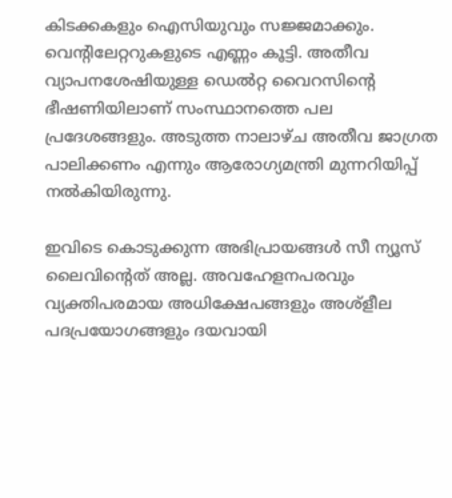കിടക്കകളും ഐസിയുവും സജ്ജമാക്കും. വെന്റിലേറ്ററുകളുടെ എണ്ണം കൂട്ടി. അതീവ വ്യാപനശേഷിയുള്ള ഡെല്‍റ്റ വൈറസിന്റെ ഭീഷണിയിലാണ് സംസ്ഥാനത്തെ പല പ്രദേശങ്ങളും. അടുത്ത നാലാഴ്ച അതീവ ജാഗ്രത പാലിക്കണം എന്നും ആരോഗ്യമന്ത്രി മുന്നറിയിപ്പ് നല്‍കിയിരുന്നു.

ഇവിടെ കൊടുക്കുന്ന അഭിപ്രായങ്ങള്‍ സീ ന്യൂസ് ലൈവിന്റെത് അല്ല. അവഹേളനപരവും വ്യക്തിപരമായ അധിക്ഷേപങ്ങളും അശ്‌ളീല പദപ്രയോഗങ്ങളും ദയവായി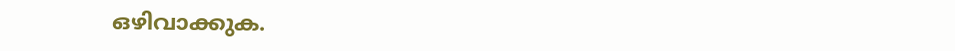ഒഴിവാക്കുക.